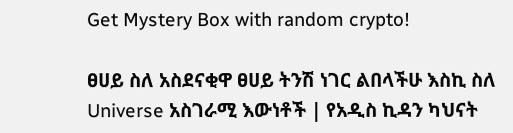Get Mystery Box with random crypto!

ፀሀይ ስለ አስደናቂዋ ፀሀይ ትንሽ ነገር ልበላችሁ እስኪ ስለ Universe አስገራሚ እውነቶች | የአዲስ ኪዳን ካህናት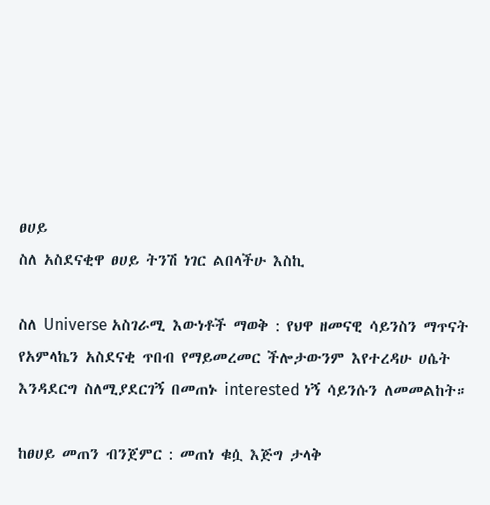ፀሀይ
ስለ አስደናቂዋ ፀሀይ ትንሽ ነገር ልበላችሁ እስኪ

ስለ Universe አስገራሚ እውነቶች ማወቅ : የህዋ ዘመናዊ ሳይንስን ማጥናት የአምላኬን አስደናቂ ጥበብ የማይመረመር ችሎታውንም እየተረዳሁ ሀሴት እንዳደርግ ስለሚያደርገኝ በመጠኑ interested ነኝ ሳይንሱን ለመመልከት።

ከፀሀይ መጠን ብንጀምር : መጠነ ቁሷ እጅግ ታላቅ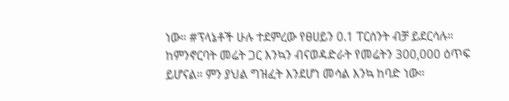ነው። #ፕላኔቶች ሁሉ ተደምረው የፀሀይን 0.1 ፐርሰንት ብቻ ይደርሳሉ። ከምንኖርባት መሬት ጋር እንኳን ብናወዳድራት የመሬትን 300,000 ዕጥፍ ይሆናል። ምን ያህል ግዝፈት እንደሆነ መሳል እንኳ ከባድ ነው።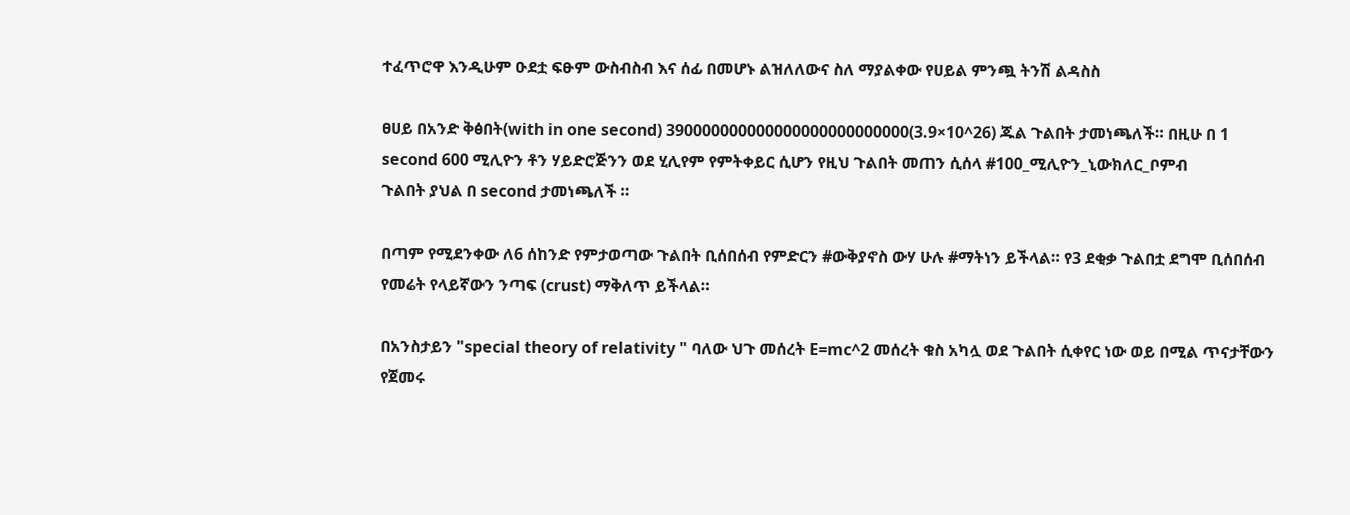ተፈጥሮዋ እንዲሁም ዑደቷ ፍፁም ውስብስብ እና ሰፊ በመሆኑ ልዝለለውና ስለ ማያልቀው የሀይል ምንጯ ትንሽ ልዳስስ

ፀሀይ በአንድ ቅፅበት(with in one second) 390000000000000000000000000(3.9×10^26) ጁል ጉልበት ታመነጫለች። በዚሁ በ 1 second 600 ሚሊዮን ቶን ሃይድሮጅንን ወደ ሂሊየም የምትቀይር ሲሆን የዚህ ጉልበት መጠን ሲሰላ #100_ሚሊዮን_ኒውክለር_ቦምብ
ጉልበት ያህል በ second ታመነጫለች ።

በጣም የሚደንቀው ለ6 ሰከንድ የምታወጣው ጉልበት ቢሰበሰብ የምድርን #ውቅያኖስ ውሃ ሁሉ #ማትነን ይችላል። የ3 ደቂቃ ጉልበቷ ደግሞ ቢሰበሰብ የመሬት የላይኛውን ንጣፍ (crust) ማቅለጥ ይችላል።

በአንስታይን "special theory of relativity " ባለው ህጉ መሰረት E=mc^2 መሰረት ቁስ አካሏ ወደ ጉልበት ሲቀየር ነው ወይ በሚል ጥናታቸውን የጀመሩ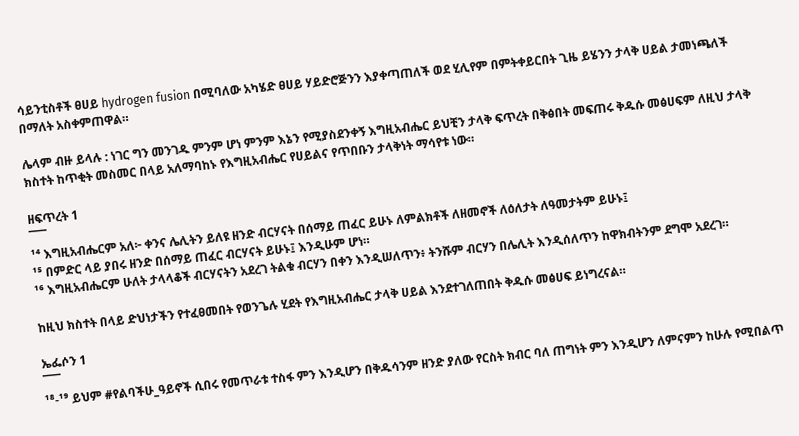ሳይንቲስቶች ፀሀይ hydrogen fusion በሚባለው አካሄድ ፀሀይ ሃይድሮጅንን እያቀጣጠለች ወደ ሂሊየም በምትቀይርበት ጊዜ ይሄንን ታላቅ ሀይል ታመነጫለች በማለት አስቀምጠዋል።

ሌላም ብዙ ይላሉ : ነገር ግን መንገዱ ምንም ሆነ ምንም እኔን የሚያስደንቀኝ እግዚአብሔር ይህቺን ታላቅ ፍጥረት በቅፅበት መፍጠሩ ቅዱሱ መፅሀፍም ለዚህ ታላቅ ክስተት ከጥቂት መስመር በላይ አለማባከኑ የእግዚአብሔር የሀይልና የጥበቡን ታላቅነት ማሳየቱ ነው።

ዘፍጥረት 1
¯¯¯
¹⁴ እግዚአብሔርም አለ፦ ቀንና ሌሊትን ይለዩ ዘንድ ብርሃናት በሰማይ ጠፈር ይሁኑ ለምልክቶች ለዘመኖች ለዕለታት ለዓመታትም ይሁኑ፤
¹⁵ በምድር ላይ ያበሩ ዘንድ በሰማይ ጠፈር ብርሃናት ይሁኑ፤ እንዲሁም ሆነ።
¹⁶ እግዚአብሔርም ሁለት ታላላቆች ብርሃናትን አደረገ ትልቁ ብርሃን በቀን እንዲሠለጥን፥ ትንሹም ብርሃን በሌሊት እንዲሰለጥን ከዋክብትንም ደግሞ አደረገ።

ከዚህ ክስተት በላይ ድህነታችን የተፈፀመበት የወንጌሉ ሂደት የእግዚአብሔር ታላቅ ሀይል እንደተገለጠበት ቅዱሱ መፅሀፍ ይነግረናል።

ኤፌሶን 1
¯¯¯
¹⁸-¹⁹ ይህም #የልባችሁ_ዓይኖች ሲበሩ የመጥራቱ ተስፋ ምን እንዲሆን በቅዱሳንም ዘንድ ያለው የርስት ክብር ባለ ጠግነት ምን እንዲሆን ለምናምን ከሁሉ የሚበልጥ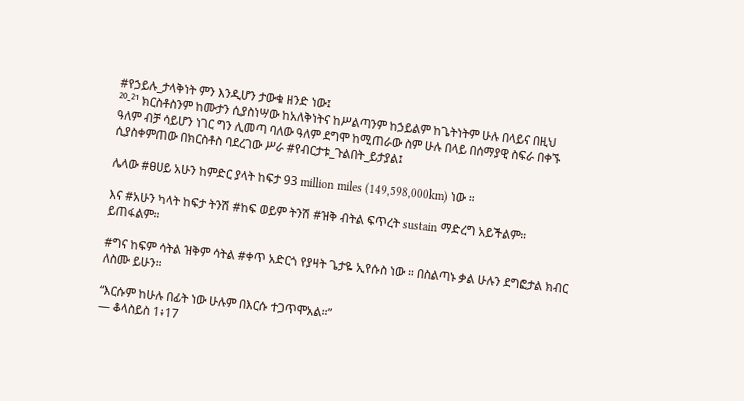#የኃይሉ_ታላቅነት ምን እንዲሆን ታውቁ ዘንድ ነው፤
²⁰-²¹ ክርስቶስንም ከሙታን ሲያስነሣው ከአለቅነትና ከሥልጣንም ከኃይልም ከጌትነትም ሁሉ በላይና በዚህ ዓለም ብቻ ሳይሆን ነገር ግን ሊመጣ ባለው ዓለም ደግሞ ከሚጠራው ስም ሁሉ በላይ በሰማያዊ ስፍራ በቀኙ ሲያስቀምጠው በክርስቶስ ባደረገው ሥራ #የብርታቱ_ጉልበት_ይታያል፤

ሌላው #ፀሀይ አሁን ከምድር ያላት ከፍታ 93 million miles (149,598,000km) ነው ።

እና #አሁን ካላት ከፍታ ትንሽ #ከፍ ወይም ትንሽ #ዝቅ ብትል ፍጥረት sustain ማድረግ አይችልም። ይጠፋልም።

#ግና ከፍም ሳትል ዝቅም ሳትል #ቀጥ አድርጎ የያዛት ጌታዬ ኢየሱስ ነው ። በስልጣኑ ቃል ሁሉን ደግፎታል ክብር ለስሙ ይሁን።

“እርሱም ከሁሉ በፊት ነው ሁሉም በእርሱ ተጋጥሞአል።”
— ቆላስይስ 1፥17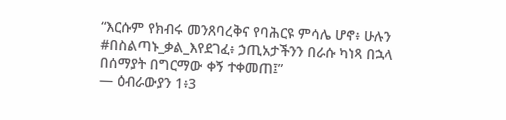“እርሱም የክብሩ መንጸባረቅና የባሕርዩ ምሳሌ ሆኖ፥ ሁሉን #በስልጣኑ_ቃል_እየደገፈ፥ ኃጢአታችንን በራሱ ካነጻ በኋላ በሰማያት በግርማው ቀኝ ተቀመጠ፤”
— ዕብራውያን 1፥3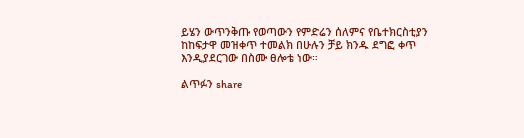ይሄን ውጥንቅጡ የወጣውን የምድሬን ሰለምና የቤተክርስቲያን ከከፍታዋ መዝቀጥ ተመልክ በሁሉን ቻይ ክንዱ ደግፎ ቀጥ እንዲያደርገው በስሙ ፀሎቴ ነው።

ልጥፉን share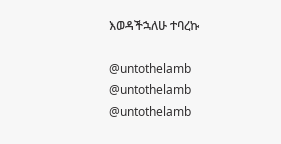እወዳችኋለሁ ተባረኩ

@untothelamb
@untothelamb
@untothelamb